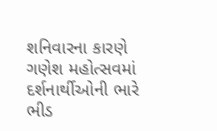શનિવારના કારણે ગણેશ મહોત્સવમાં દર્શનાર્થીઓની ભારે ભીડ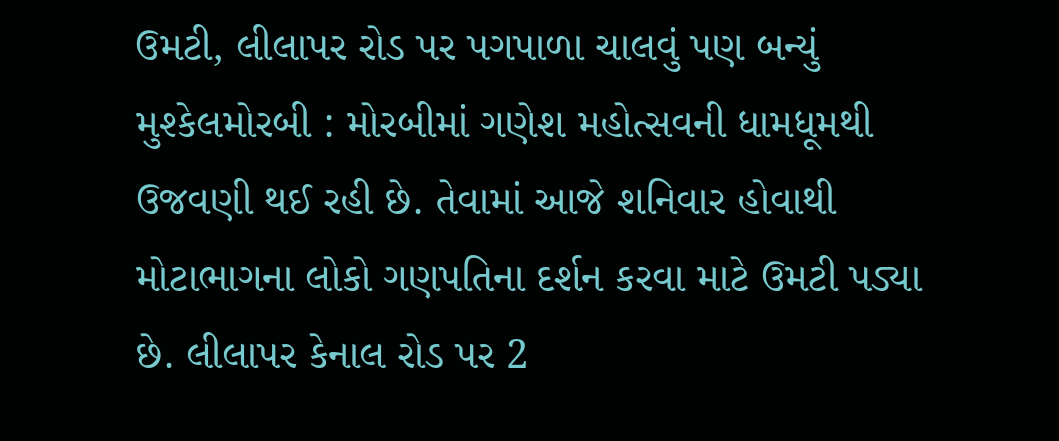ઉમટી, લીલાપર રોડ પર પગપાળા ચાલવું પણ બન્યું મુશ્કેલમોરબી : મોરબીમાં ગણેશ મહોત્સવની ધામધૂમથી ઉજવણી થઈ રહી છે. તેવામાં આજે શનિવાર હોવાથી મોટાભાગના લોકો ગણપતિના દર્શન કરવા માટે ઉમટી પડ્યા છે. લીલાપર કેનાલ રોડ પર 2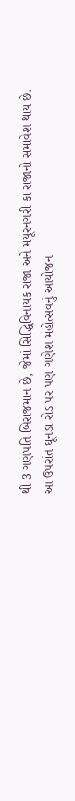થી 3 ગણપતિ બિરાજમાન છે, જેમાં સિદ્ધિવિનાયક રાજા અને મયૂરનગરી કા રાજાનો સમાવેશ થાય છે. આ ઉપરાંત ઘૂનડા રોડ પર પણ ગણેશ મહોત્સવનું આયોજન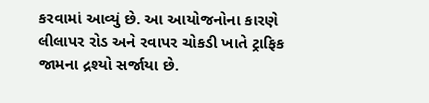કરવામાં આવ્યું છે. આ આયોજનોના કારણે લીલાપર રોડ અને રવાપર ચોકડી ખાતે ટ્રાફિક જામના દ્રશ્યો સર્જાયા છે.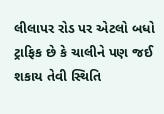લીલાપર રોડ પર એટલો બધો ટ્રાફિક છે કે ચાલીને પણ જઈ શકાય તેવી સ્થિતિ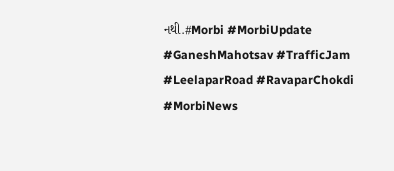નથી.#Morbi #MorbiUpdate #GaneshMahotsav #TrafficJam #LeelaparRoad #RavaparChokdi #MorbiNews